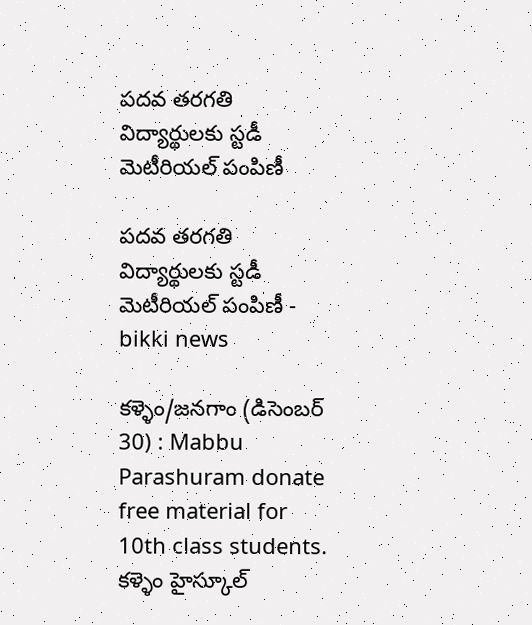పదవ తరగతి విద్యార్థులకు స్టడీ మెటీరియల్ పంపిణీ

పదవ తరగతి విద్యార్థులకు స్టడీ మెటీరియల్ పంపిణీ - bikki news

కళ్ళెం/జనగాం (డిసెంబర్ 30) : Mabbu Parashuram donate free material for 10th class students. కళ్ళెం హైస్కూల్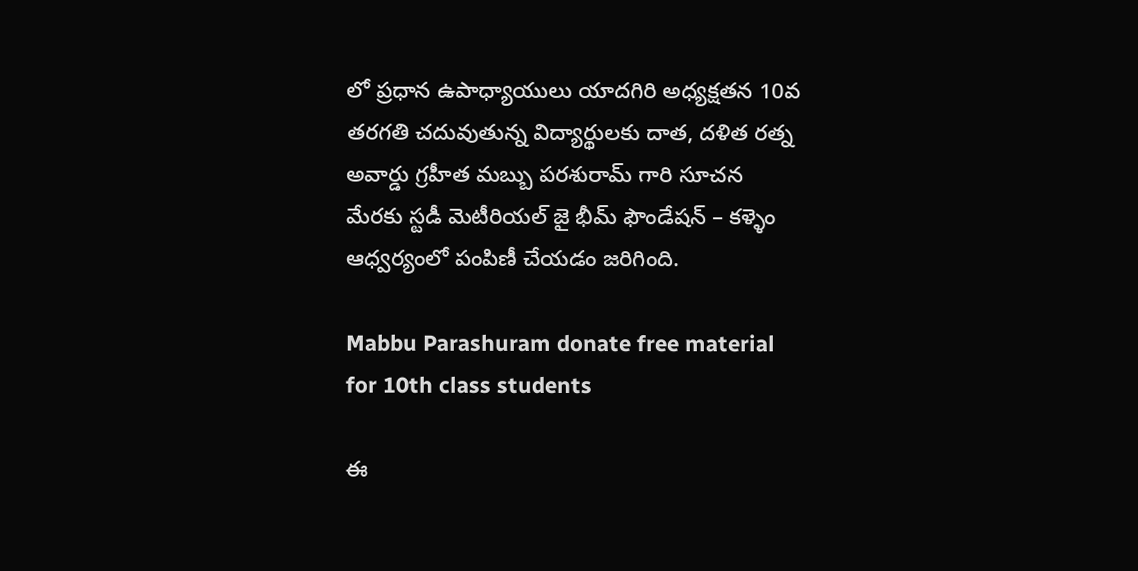లో ప్రధాన ఉపాధ్యాయులు యాదగిరి అధ్యక్షతన 10వ తరగతి చదువుతున్న విద్యార్థులకు దాత, దళిత రత్న అవార్డు గ్రహీత మబ్బు పరశురామ్ గారి సూచన మేరకు స్టడీ మెటీరియల్ జై భీమ్ ఫౌండేషన్ – కళ్ళెం ఆధ్వర్యంలో పంపిణీ చేయడం జరిగింది.

Mabbu Parashuram donate free material for 10th class students

ఈ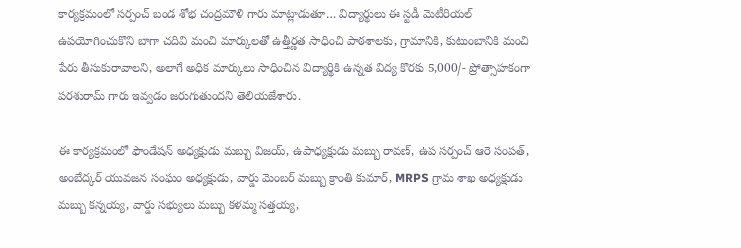కార్యక్రమంలో సర్పంచ్ బండ శోభ చంద్రమౌళి గారు మాట్లాడుతూ… విద్యార్థులు ఈ స్టడీ మెటీరియల్ ఉపయోగించుకొని బాగా చదివి మంచి మార్కులతో ఉత్తీర్ణత సాధించి పాఠశాలకు, గ్రామానికి, కుటుంబానికి మంచి పేరు తీసుకురావాలని, అలాగే అధిక మార్కులు సాధించిన విద్యార్థికి ఉన్నత విద్య కొరకు 5,000/- ప్రోత్సాహకంగా పరశురామ్ గారు ఇవ్వడం జరుగుతుందని తెలియజేశారు.

ఈ కార్యక్రమంలో ఫౌండేషన్ అధ్యక్షుడు మబ్బు విజయ్, ఉపాధ్యక్షుడు మబ్బు రావణ్, ఉప సర్పంచ్ ఆరె సంపత్, అంబేద్కర్ యువజన సంఘం అధ్యక్షుడు, వార్డు మెంబర్ మబ్బు క్రాంతి కుమార్, MRPS గ్రామ శాఖ అధ్యక్షుడు మబ్బు కన్నయ్య, వార్డు సభ్యులు మబ్బు కళమ్మ సత్తయ్య,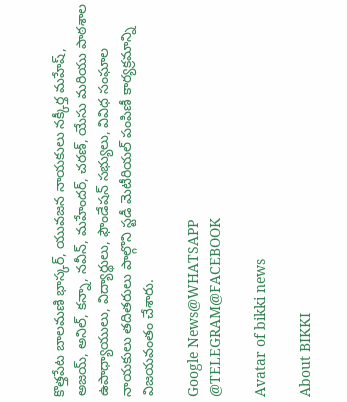కొత్తపేట బాలమణి భాస్కర్, యువజన నాయకులు నక్కీర్త మహేష్, అజయ్, అనిల్, కన్నా, నవీన్, మహేందర్, చరణ్, యేసు మరియు పాఠశాల ఉపాధ్యాయులు, విద్యార్థులు, ఫౌండేషన్ సభ్యులు, వివిధ సంఘాల నాయకులు తదితరులు పాల్గొని స్టడీ మెటీరియల్ పంపిణీ కార్యక్రమాన్ని విజయవంతం చేశారు.

Google News@WHATSAPP
@TELEGRAM@FACEBOOK

Avatar of bikki news

About BIKKI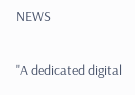NEWS

"A dedicated digital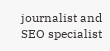journalist and SEO specialist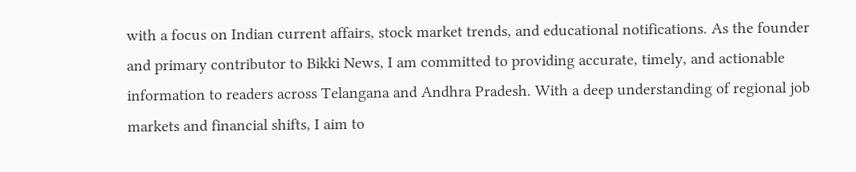with a focus on Indian current affairs, stock market trends, and educational notifications. As the founder and primary contributor to Bikki News, I am committed to providing accurate, timely, and actionable information to readers across Telangana and Andhra Pradesh. With a deep understanding of regional job markets and financial shifts, I aim to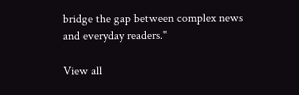bridge the gap between complex news and everyday readers."

View all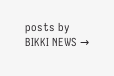posts by BIKKI NEWS →